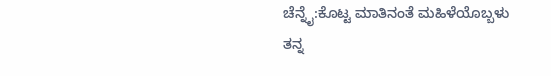ಚೆನ್ನೈ:ಕೊಟ್ಟ ಮಾತಿನಂತೆ ಮಹಿಳೆಯೊಬ್ಬಳು ತನ್ನ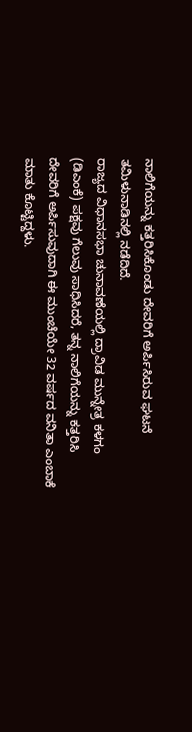ನಾಲಿಗೆಯನ್ನು ಕತ್ತರಿಸಿಕೊಂಡು ದೇವರಿಗೆ ಅರ್ಪಿಸಿರುವ ಘಟನೆ ತಮಿಳುನಾಡಿನಲ್ಲಿ ನಡೆದಿದೆ.
ರಾಜ್ಯದ ವಿಧಾನಸಭಾ ಚುನಾವಣೆಯಲ್ಲಿ ದ್ರಾವಿಡ ಮುನ್ನೇತ್ರ ಕಳಗಂ (ಡಿಎಂಕೆ) ಪಕ್ಷವು ಗೆಲುವು ಸಾಧಿಸಿದರೆ, ತನ್ನ ನಾಲಿಗೆಯನ್ನು ಕತ್ತರಿಸಿ ದೇವರಿಗೆ ಅರ್ಪಿಸುವುದಾಗಿ ಈ ಮುಂಚೆಯೇ 32 ವರ್ಷದ ವನಿತಾ ಎಂಬಾಕೆ ಮಾತು ಕೊಟ್ಟಿದ್ದಳು.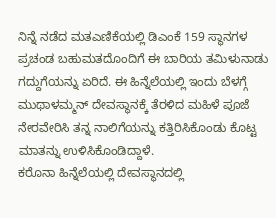ನಿನ್ನೆ ನಡೆದ ಮತಎಣಿಕೆಯಲ್ಲಿ ಡಿಎಂಕೆ 159 ಸ್ಥಾನಗಳ ಪ್ರಚಂಡ ಬಹುಮತದೊಂದಿಗೆ ಈ ಬಾರಿಯ ತಮಿಳುನಾಡು ಗದ್ದುಗೆಯನ್ನು ಏರಿದೆ. ಈ ಹಿನ್ನೆಲೆಯಲ್ಲಿ ಇಂದು ಬೆಳಗ್ಗೆ ಮುಥಾಳಮ್ಮನ್ ದೇವಸ್ಥಾನಕ್ಕೆ ತೆರಳಿದ ಮಹಿಳೆ ಪೂಜೆ ನೇರವೇರಿಸಿ ತನ್ನ ನಾಲಿಗೆಯನ್ನು ಕತ್ತಿರಿಸಿಕೊಂಡು ಕೊಟ್ಟ ಮಾತನ್ನು ಉಳಿಸಿಕೊಂಡಿದ್ದಾಳೆ.
ಕರೊನಾ ಹಿನ್ನೆಲೆಯಲ್ಲಿ ದೇವಸ್ಥಾನದಲ್ಲಿ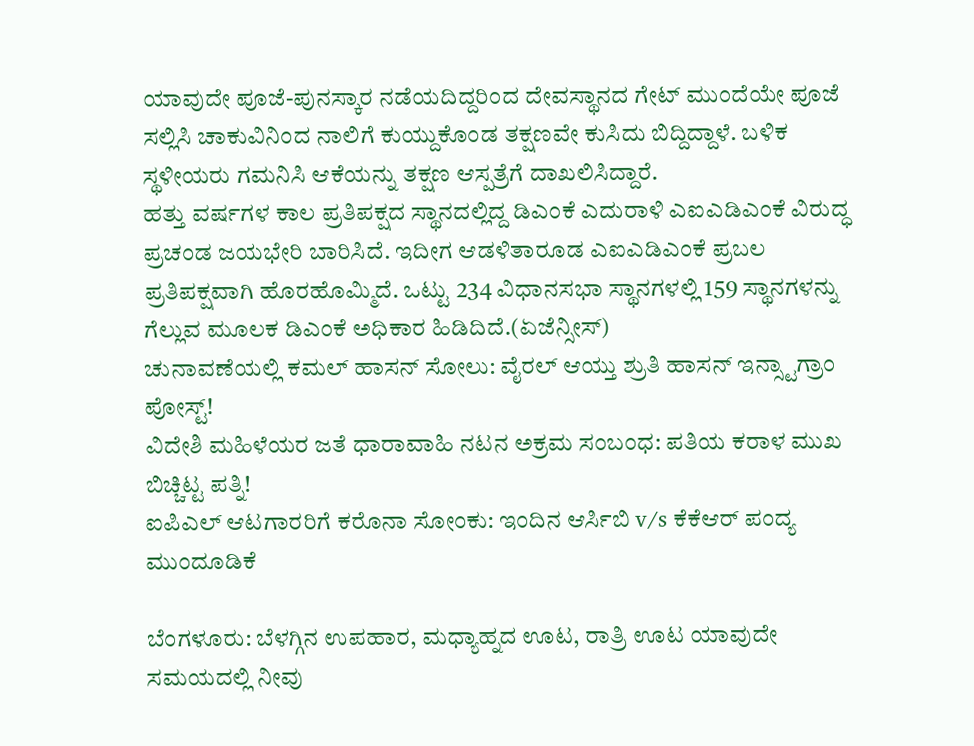ಯಾವುದೇ ಪೂಜೆ-ಪುನಸ್ಕಾರ ನಡೆಯದಿದ್ದರಿಂದ ದೇವಸ್ಥಾನದ ಗೇಟ್ ಮುಂದೆಯೇ ಪೂಜೆ ಸಲ್ಲಿಸಿ ಚಾಕುವಿನಿಂದ ನಾಲಿಗೆ ಕುಯ್ದುಕೊಂಡ ತಕ್ಷಣವೇ ಕುಸಿದು ಬಿದ್ದಿದ್ದಾಳೆ. ಬಳಿಕ ಸ್ಥಳೀಯರು ಗಮನಿಸಿ ಆಕೆಯನ್ನು ತಕ್ಷಣ ಆಸ್ಪತ್ರೆಗೆ ದಾಖಲಿಸಿದ್ದಾರೆ.
ಹತ್ತು ವರ್ಷಗಳ ಕಾಲ ಪ್ರತಿಪಕ್ಷದ ಸ್ಥಾನದಲ್ಲಿದ್ದ ಡಿಎಂಕೆ ಎದುರಾಳಿ ಎಐಎಡಿಎಂಕೆ ವಿರುದ್ಧ ಪ್ರಚಂಡ ಜಯಭೇರಿ ಬಾರಿಸಿದೆ. ಇದೀಗ ಆಡಳಿತಾರೂಡ ಎಐಎಡಿಎಂಕೆ ಪ್ರಬಲ ಪ್ರತಿಪಕ್ಷವಾಗಿ ಹೊರಹೊಮ್ಮಿದೆ. ಒಟ್ಟು 234 ವಿಧಾನಸಭಾ ಸ್ಥಾನಗಳಲ್ಲಿ 159 ಸ್ಥಾನಗಳನ್ನು ಗೆಲ್ಲುವ ಮೂಲಕ ಡಿಎಂಕೆ ಅಧಿಕಾರ ಹಿಡಿದಿದೆ.(ಏಜೆನ್ಸೀಸ್)
ಚುನಾವಣೆಯಲ್ಲಿ ಕಮಲ್ ಹಾಸನ್ ಸೋಲು: ವೈರಲ್ ಆಯ್ತು ಶ್ರುತಿ ಹಾಸನ್ ಇನ್ಸ್ಟಾಗ್ರಾಂ ಪೋಸ್ಟ್!
ವಿದೇಶಿ ಮಹಿಳೆಯರ ಜತೆ ಧಾರಾವಾಹಿ ನಟನ ಅಕ್ರಮ ಸಂಬಂಧ: ಪತಿಯ ಕರಾಳ ಮುಖ ಬಿಚ್ಚಿಟ್ಟ ಪತ್ನಿ!
ಐಪಿಎಲ್‌ ಆಟಗಾರರಿಗೆ ಕರೊನಾ ಸೋಂಕು: ಇಂದಿನ ಆರ್ಸಿಬಿ v/s ಕೆಕೆಆರ್ ಪಂದ್ಯ ಮುಂದೂಡಿಕೆ

ಬೆಂಗಳೂರು: ಬೆಳಗ್ಗಿನ ಉಪಹಾರ, ಮಧ್ಯಾಹ್ನದ ಊಟ, ರಾತ್ರಿ ಊಟ ಯಾವುದೇ ಸಮಯದಲ್ಲಿ ನೀವು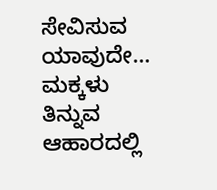ಸೇವಿಸುವ ಯಾವುದೇ…
ಮಕ್ಕಳು ತಿನ್ನುವ ಆಹಾರದಲ್ಲಿ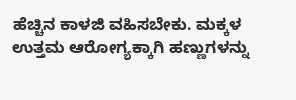ಹೆಚ್ಚಿನ ಕಾಳಜಿ ವಹಿಸಬೇಕು. ಮಕ್ಕಳ ಉತ್ತಮ ಆರೋಗ್ಯಕ್ಕಾಗಿ ಹಣ್ಣುಗಳನ್ನು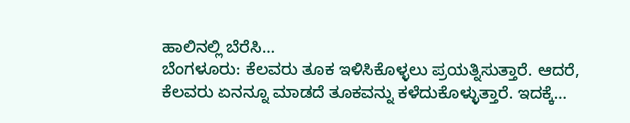ಹಾಲಿನಲ್ಲಿ ಬೆರೆಸಿ…
ಬೆಂಗಳೂರು: ಕೆಲವರು ತೂಕ ಇಳಿಸಿಕೊಳ್ಳಲು ಪ್ರಯತ್ನಿಸುತ್ತಾರೆ. ಆದರೆ, ಕೆಲವರು ಏನನ್ನೂ ಮಾಡದೆ ತೂಕವನ್ನು ಕಳೆದುಕೊಳ್ಳುತ್ತಾರೆ. ಇದಕ್ಕೆ…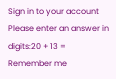Sign in to your account
Please enter an answer in digits:20 + 13 =
Remember me